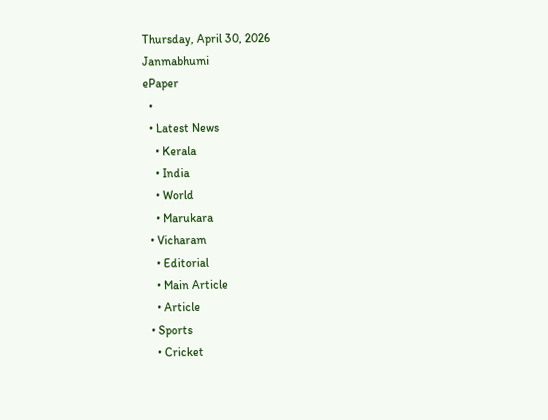Thursday, April 30, 2026
Janmabhumi
ePaper
  •
  • Latest News
    • Kerala
    • India
    • World
    • Marukara
  • Vicharam
    • Editorial
    • Main Article
    • Article
  • Sports
    • Cricket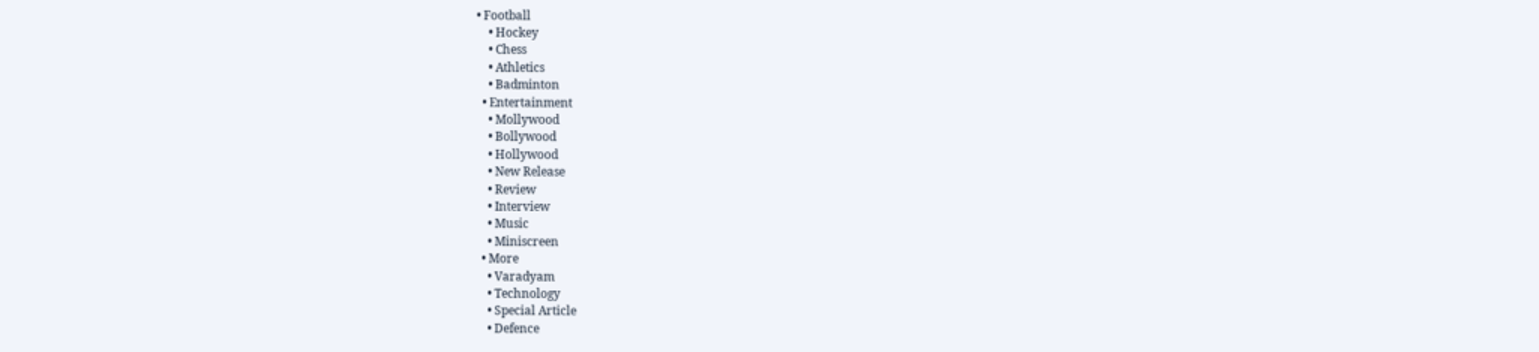• Football
    • Hockey
    • Chess
    • Athletics
    • Badminton
  • Entertainment
    • Mollywood
    • Bollywood
    • Hollywood
    • New Release
    • Review
    • Interview
    • Music
    • Miniscreen
  • More
    • Varadyam
    • Technology
    • Special Article
    • Defence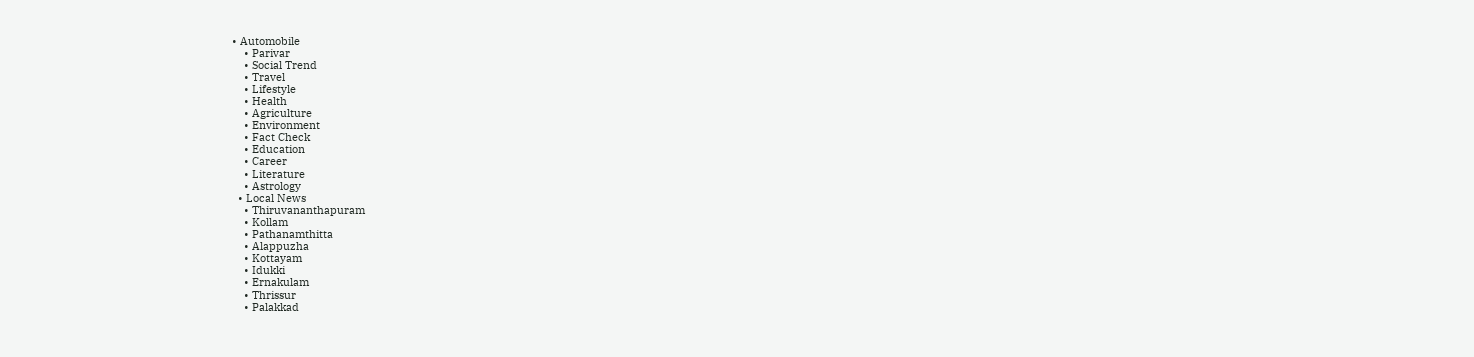• Automobile
    • Parivar
    • Social Trend
    • Travel
    • Lifestyle
    • Health
    • Agriculture
    • Environment
    • Fact Check
    • Education
    • Career
    • Literature
    • Astrology
  • Local News
    • Thiruvananthapuram
    • Kollam
    • Pathanamthitta
    • Alappuzha
    • Kottayam
    • Idukki
    • Ernakulam
    • Thrissur
    • Palakkad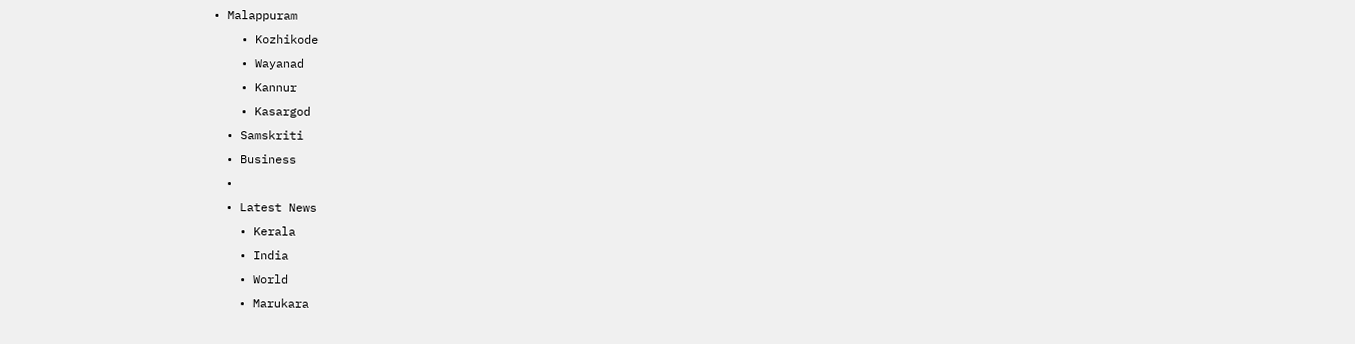• Malappuram
    • Kozhikode
    • Wayanad
    • Kannur
    • Kasargod
  • Samskriti
  • Business
  •
  • Latest News
    • Kerala
    • India
    • World
    • Marukara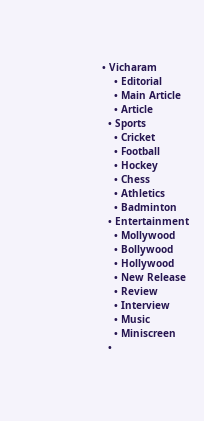• Vicharam
    • Editorial
    • Main Article
    • Article
  • Sports
    • Cricket
    • Football
    • Hockey
    • Chess
    • Athletics
    • Badminton
  • Entertainment
    • Mollywood
    • Bollywood
    • Hollywood
    • New Release
    • Review
    • Interview
    • Music
    • Miniscreen
  •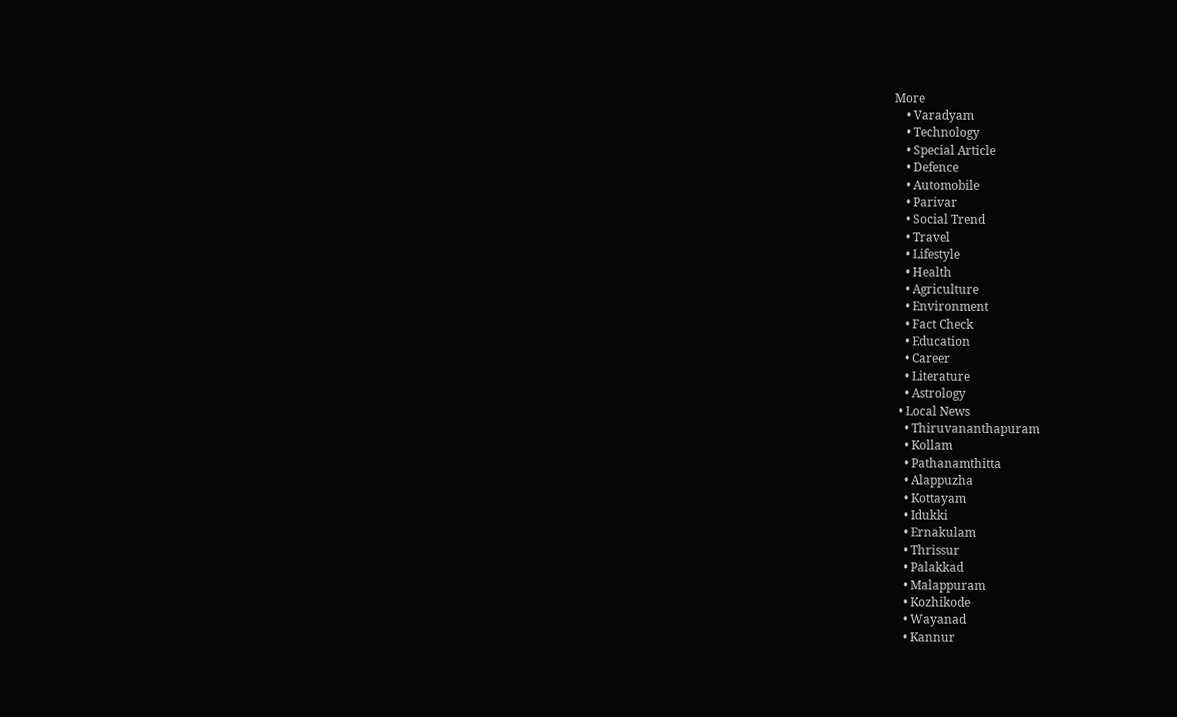More
    • Varadyam
    • Technology
    • Special Article
    • Defence
    • Automobile
    • Parivar
    • Social Trend
    • Travel
    • Lifestyle
    • Health
    • Agriculture
    • Environment
    • Fact Check
    • Education
    • Career
    • Literature
    • Astrology
  • Local News
    • Thiruvananthapuram
    • Kollam
    • Pathanamthitta
    • Alappuzha
    • Kottayam
    • Idukki
    • Ernakulam
    • Thrissur
    • Palakkad
    • Malappuram
    • Kozhikode
    • Wayanad
    • Kannur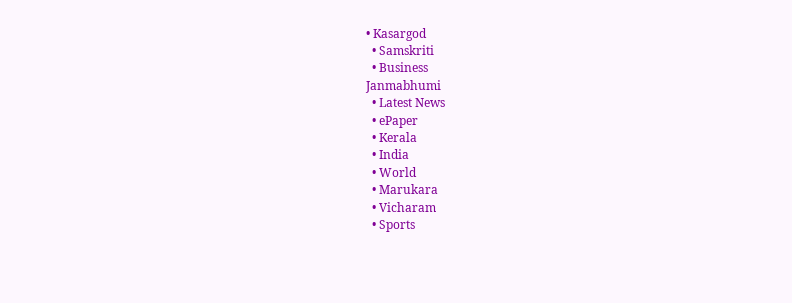• Kasargod
  • Samskriti
  • Business
Janmabhumi
  • Latest News
  • ePaper
  • Kerala
  • India
  • World
  • Marukara
  • Vicharam
  • Sports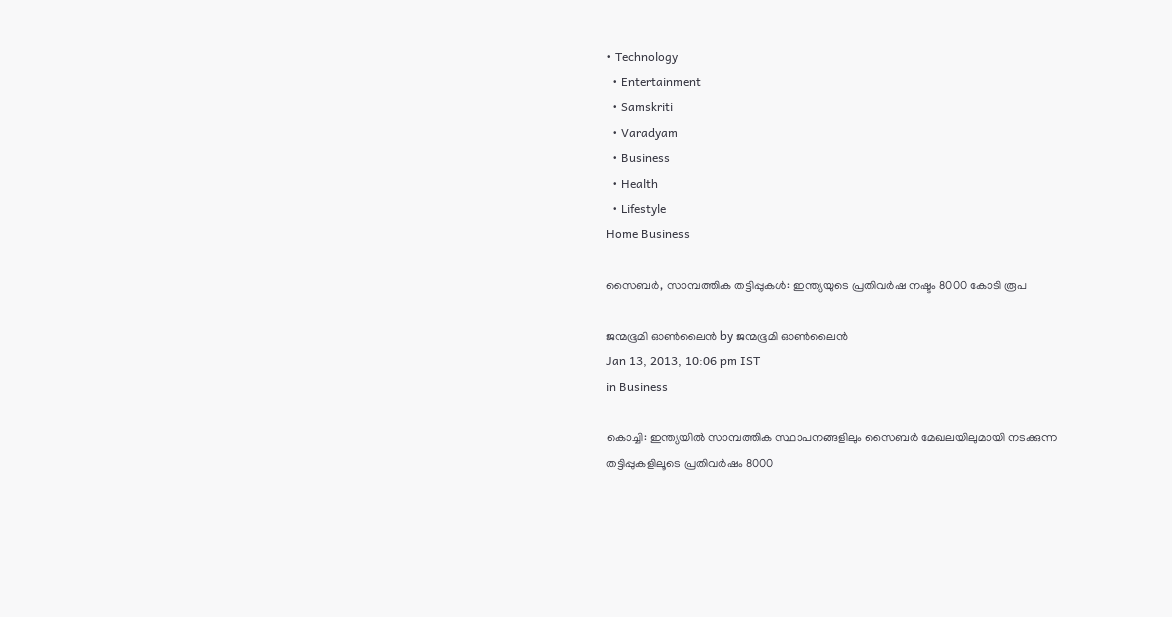• Technology
  • Entertainment
  • Samskriti
  • Varadyam
  • Business
  • Health
  • Lifestyle
Home Business

സൈബര്‍, സാമ്പത്തിക തട്ടിപ്പുകള്‍: ഇന്ത്യയുടെ പ്രതിവര്‍ഷ നഷ്ടം 8000 കോടി രൂപ

ജന്മഭൂമി ഓണ്‍ലൈന്‍ by ജന്മഭൂമി ഓണ്‍ലൈന്‍
Jan 13, 2013, 10:06 pm IST
in Business

കൊച്ചി: ഇന്ത്യയില്‍ സാമ്പത്തിക സ്ഥാപനങ്ങളിലും സൈബര്‍ മേഖലയിലുമായി നടക്കുന്ന തട്ടിപ്പുകളിലൂടെ പ്രതിവര്‍ഷം 8000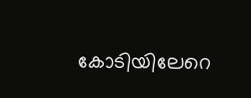കോടിയിലേറെ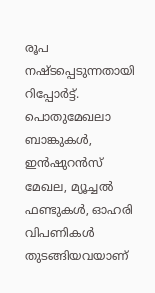രൂപ നഷ്ടപ്പെടുന്നതായി റിപ്പോര്‍ട്ട്‌. പൊതുമേഖലാ ബാങ്കുകള്‍, ഇന്‍ഷുറന്‍സ്‌ മേഖല, മ്യൂച്ചല്‍ ഫണ്ടുകള്‍, ഓഹരി വിപണികള്‍ തുടങ്ങിയവയാണ്‌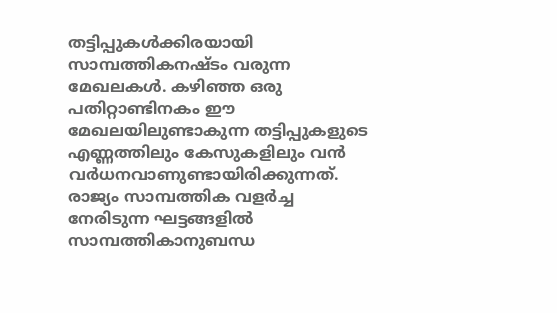തട്ടിപ്പുകള്‍ക്കിരയായി സാമ്പത്തികനഷ്ടം വരുന്ന മേഖലകള്‍. കഴിഞ്ഞ ഒരു പതിറ്റാണ്ടിനകം ഈ മേഖലയിലുണ്ടാകുന്ന തട്ടിപ്പുകളുടെ എണ്ണത്തിലും കേസുകളിലും വന്‍ വര്‍ധനവാണുണ്ടായിരിക്കുന്നത്‌. രാജ്യം സാമ്പത്തിക വളര്‍ച്ച നേരിടുന്ന ഘട്ടങ്ങളില്‍ സാമ്പത്തികാനുബന്ധ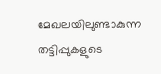മേഖലയിലുണ്ടാകുന്ന തട്ടിപ്പുകളുടെ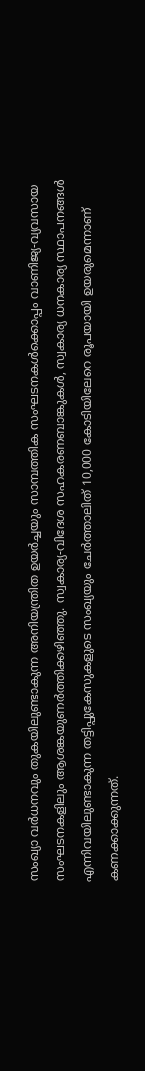സംഖ്യാ വര്‍ധനവും തുകയിലുണ്ടാകുന്ന അനിയന്ത്രിത ഉയര്‍ച്ചയും സാമ്പത്തിക സംഘടനകള്‍ക്കൊപ്പം വാണിജ്യ-വ്യവസായ സംഘടനകളിലും ആശങ്കയുണര്‍ത്തിക്കഴിഞ്ഞു. സ്വകാര്യ-വിദേശ സഹകരണബാങ്കുകള്‍, സ്വകാര്യ ധനകാര്യ സ്ഥാപനങ്ങള്‍ എന്നിവയിലുണ്ടാകുന്ന തട്ടിപ്പുകേസുകളുടെ സംഖ്യയും ചേര്‍ത്താലിത്‌ 10,000 കോടിയിലേറെ രൂപയായി ഉയരുമെന്നാണ്‌ കണക്കാക്കുന്നത്‌.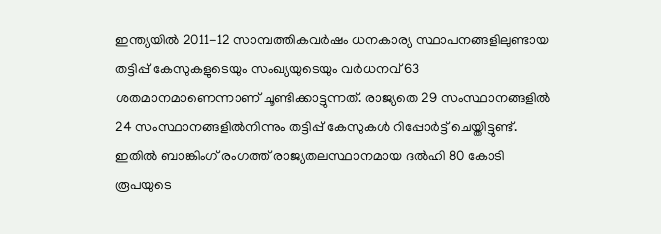ഇന്ത്യയില്‍ 2011-12 സാമ്പത്തികവര്‍ഷം ധനകാര്യ സ്ഥാപനങ്ങളിലുണ്ടായ തട്ടിപ്പ്‌ കേസുകളുടെയും സംഖ്യയുടെയും വര്‍ധനവ്‌ 63 ശതമാനമാണെന്നാണ്‌ ചൂണ്ടിക്കാട്ടുന്നത്‌. രാജ്യതെ 29 സംസ്ഥാനങ്ങളില്‍ 24 സംസ്ഥാനങ്ങളില്‍നിന്നും തട്ടിപ്പ്‌ കേസുകള്‍ റിപ്പോര്‍ട്ട്‌ ചെയ്തിട്ടുണ്ട്‌. ഇതില്‍ ബാങ്കിംഗ്‌ രംഗത്ത്‌ രാജ്യതലസ്ഥാനമായ ദല്‍ഹി 80 കോടി രൂപയുടെ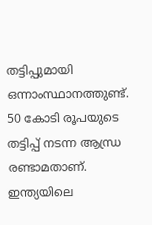തട്ടിപ്പുമായി ഒന്നാംസ്ഥാനത്തുണ്ട്‌. 50 കോടി രൂപയുടെ തട്ടിപ്പ്‌ നടന്ന ആന്ധ്ര രണ്ടാമതാണ്‌. ഇന്ത്യയിലെ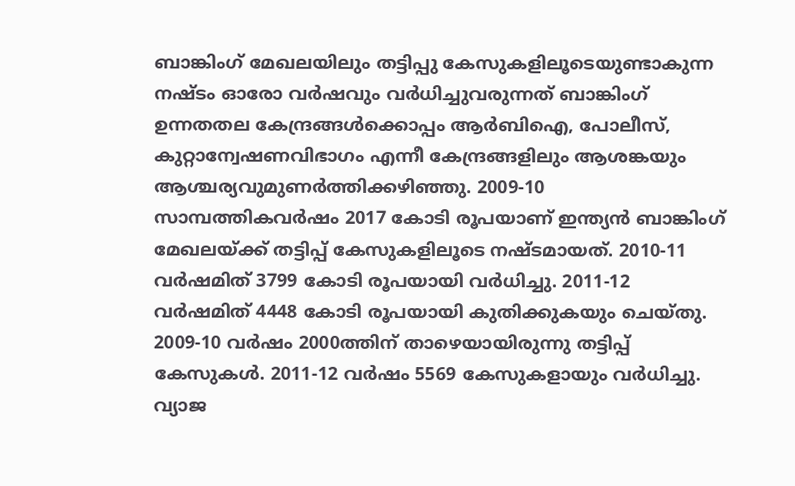ബാങ്കിംഗ്‌ മേഖലയിലും തട്ടിപ്പു കേസുകളിലൂടെയുണ്ടാകുന്ന നഷ്ടം ഓരോ വര്‍ഷവും വര്‍ധിച്ചുവരുന്നത്‌ ബാങ്കിംഗ്‌ ഉന്നതതല കേന്ദ്രങ്ങള്‍ക്കൊപ്പം ആര്‍ബിഐ, പോലീസ്‌, കുറ്റാന്വേഷണവിഭാഗം എന്നീ കേന്ദ്രങ്ങളിലും ആശങ്കയും ആശ്ചര്യവുമുണര്‍ത്തിക്കഴിഞ്ഞു. 2009-10 സാമ്പത്തികവര്‍ഷം 2017 കോടി രൂപയാണ്‌ ഇന്ത്യന്‍ ബാങ്കിംഗ്‌ മേഖലയ്‌ക്ക്‌ തട്ടിപ്പ്‌ കേസുകളിലൂടെ നഷ്ടമായത്‌. 2010-11 വര്‍ഷമിത്‌ 3799 കോടി രൂപയായി വര്‍ധിച്ചു. 2011-12 വര്‍ഷമിത്‌ 4448 കോടി രൂപയായി കുതിക്കുകയും ചെയ്തു. 2009-10 വര്‍ഷം 2000ത്തിന്‌ താഴെയായിരുന്നു തട്ടിപ്പ്‌ കേസുകള്‍. 2011-12 വര്‍ഷം 5569 കേസുകളായും വര്‍ധിച്ചു. വ്യാജ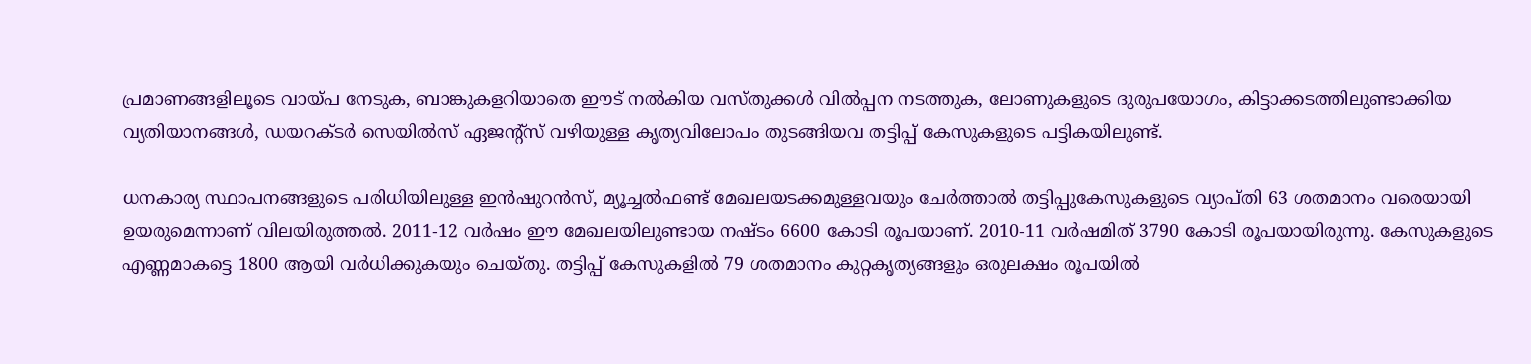പ്രമാണങ്ങളിലൂടെ വായ്‌പ നേടുക, ബാങ്കുകളറിയാതെ ഈട്‌ നല്‍കിയ വസ്തുക്കള്‍ വില്‍പ്പന നടത്തുക, ലോണുകളുടെ ദുരുപയോഗം, കിട്ടാക്കടത്തിലുണ്ടാക്കിയ വ്യതിയാനങ്ങള്‍, ഡയറക്ടര്‍ സെയില്‍സ്‌ ഏജന്റ്സ്‌ വഴിയുള്ള കൃത്യവിലോപം തുടങ്ങിയവ തട്ടിപ്പ്‌ കേസുകളുടെ പട്ടികയിലുണ്ട്‌.

ധനകാര്യ സ്ഥാപനങ്ങളുടെ പരിധിയിലുള്ള ഇന്‍ഷുറന്‍സ്‌, മ്യൂച്ചല്‍ഫണ്ട്‌ മേഖലയടക്കമുള്ളവയും ചേര്‍ത്താല്‍ തട്ടിപ്പുകേസുകളുടെ വ്യാപ്തി 63 ശതമാനം വരെയായി ഉയരുമെന്നാണ്‌ വിലയിരുത്തല്‍. 2011-12 വര്‍ഷം ഈ മേഖലയിലുണ്ടായ നഷ്ടം 6600 കോടി രൂപയാണ്‌. 2010-11 വര്‍ഷമിത്‌ 3790 കോടി രൂപയായിരുന്നു. കേസുകളുടെ എണ്ണമാകട്ടെ 1800 ആയി വര്‍ധിക്കുകയും ചെയ്തു. തട്ടിപ്പ്‌ കേസുകളില്‍ 79 ശതമാനം കുറ്റകൃത്യങ്ങളും ഒരുലക്ഷം രൂപയില്‍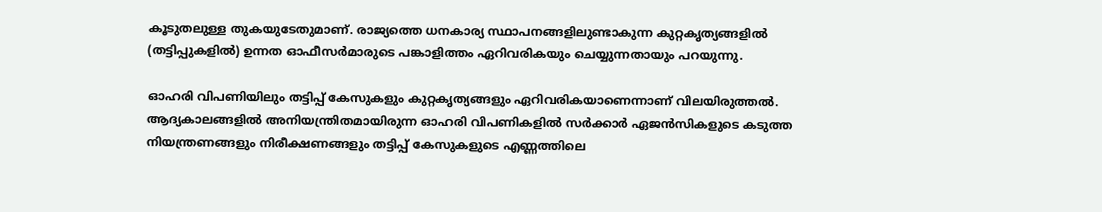കൂടുതലുള്ള തുകയുടേതുമാണ്‌. രാജ്യത്തെ ധനകാര്യ സ്ഥാപനങ്ങളിലുണ്ടാകുന്ന കുറ്റകൃത്യങ്ങളില്‍ (തട്ടിപ്പുകളില്‍) ഉന്നത ഓഫീസര്‍മാരുടെ പങ്കാളിത്തം ഏറിവരികയും ചെയ്യുന്നതായും പറയുന്നു.

ഓഹരി വിപണിയിലും തട്ടിപ്പ്‌ കേസുകളും കുറ്റകൃത്യങ്ങളും ഏറിവരികയാണെന്നാണ്‌ വിലയിരുത്തല്‍. ആദ്യകാലങ്ങളില്‍ അനിയന്ത്രിതമായിരുന്ന ഓഹരി വിപണികളില്‍ സര്‍ക്കാര്‍ ഏജന്‍സികളുടെ കടുത്ത നിയന്ത്രണങ്ങളും നിരീക്ഷണങ്ങളും തട്ടിപ്പ്‌ കേസുകളുടെ എണ്ണത്തിലെ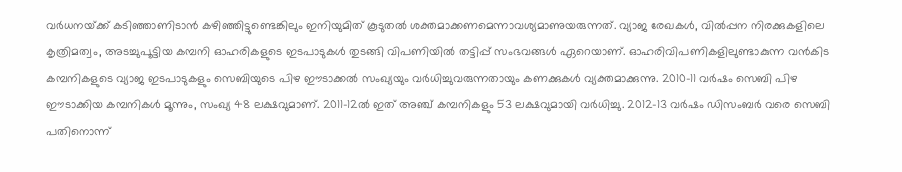വര്‍ധനയ്‌ക്ക്‌ കടിഞ്ഞാണിടാന്‍ കഴിഞ്ഞിട്ടുണ്ടെങ്കിലും ഇനിയുമിത്‌ കൂടുതല്‍ ശക്തമാക്കണമെന്നാവശ്യമാണുയരുന്നത്‌. വ്യാജ രേഖകള്‍, വില്‍പ്പന നിരക്കുകളിലെ കൃത്രിമത്വം, അടച്ചുപൂട്ടിയ കമ്പനി ഓഹരികളുടെ ഇടപാടുകള്‍ തുടങ്ങി വിപണിയില്‍ തട്ടിപ്പ്‌ സംഭവങ്ങള്‍ ഏറെയാണ്‌. ഓഹരിവിപണികളിലുണ്ടാകുന്ന വന്‍കിട കമ്പനികളുടെ വ്യാജ ഇടപാടുകളും സെബിയുടെ പിഴ ഈടാക്കല്‍ സംഖ്യയും വര്‍ധിച്ചുവരുന്നതായും കണക്കുകള്‍ വ്യക്തമാക്കുന്നു. 2010-11 വര്‍ഷം സെബി പിഴ ഈടാക്കിയ കമ്പനികള്‍ മൂന്നും, സംഖ്യ 48 ലക്ഷവുമാണ്‌. 2011-12ല്‍ ഇത്‌ അഞ്ച്‌ കമ്പനികളും 53 ലക്ഷവുമായി വര്‍ധിച്ചു. 2012-13 വര്‍ഷം ഡിസംബര്‍ വരെ സെബി പതിനൊന്ന്‌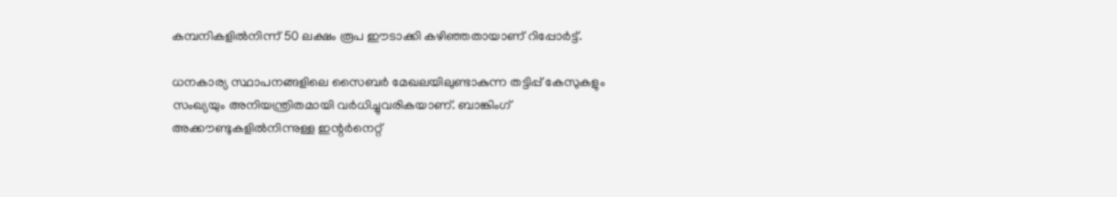കമ്പനികളില്‍നിന്ന്‌ 50 ലക്ഷം രൂപ ഈടാക്കി കഴിഞ്ഞതായാണ്‌ റിപ്പോര്‍ട്ട്‌.

ധനകാര്യ സ്ഥാപനങ്ങളിലെ സൈബര്‍ മേഖലയിലുണ്ടാകുന്ന തട്ടിപ്പ്‌ കേസുകളും സംഖ്യയും അനിയന്ത്രിതമായി വര്‍ധിച്ചുവരികയാണ്‌. ബാങ്കിംഗ്‌ അക്കൗണ്ടുകളില്‍നിന്നുള്ള ഇന്റര്‍നെറ്റ്‌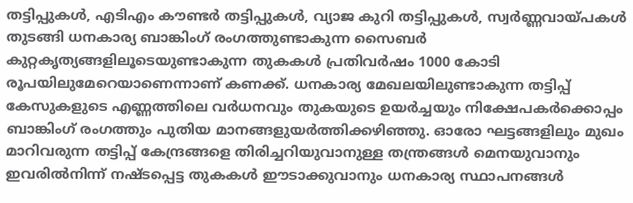തട്ടിപ്പുകള്‍, എടിഎം കൗണ്ടര്‍ തട്ടിപ്പുകള്‍, വ്യാജ കുറി തട്ടിപ്പുകള്‍, സ്വര്‍ണ്ണവായ്‌പകള്‍ തുടങ്ങി ധനകാര്യ ബാങ്കിംഗ്‌ രംഗത്തുണ്ടാകുന്ന സൈബര്‍ കുറ്റകൃത്യങ്ങളിലൂടെയുണ്ടാകുന്ന തുകകള്‍ പ്രതിവര്‍ഷം 1000 കോടി രൂപയിലുമേറെയാണെന്നാണ്‌ കണക്ക്‌. ധനകാര്യ മേഖലയിലുണ്ടാകുന്ന തട്ടിപ്പ്‌ കേസുകളുടെ എണ്ണത്തിലെ വര്‍ധനവും തുകയുടെ ഉയര്‍ച്ചയും നിക്ഷേപകര്‍ക്കൊപ്പം ബാങ്കിംഗ്‌ രംഗത്തും പുതിയ മാനങ്ങളുയര്‍ത്തിക്കഴിഞ്ഞു. ഓരോ ഘട്ടങ്ങളിലും മുഖം മാറിവരുന്ന തട്ടിപ്പ്‌ കേന്ദ്രങ്ങളെ തിരിച്ചറിയുവാനുള്ള തന്ത്രങ്ങള്‍ മെനയുവാനും ഇവരില്‍നിന്ന്‌ നഷ്ടപ്പെട്ട തുകകള്‍ ഈടാക്കുവാനും ധനകാര്യ സ്ഥാപനങ്ങള്‍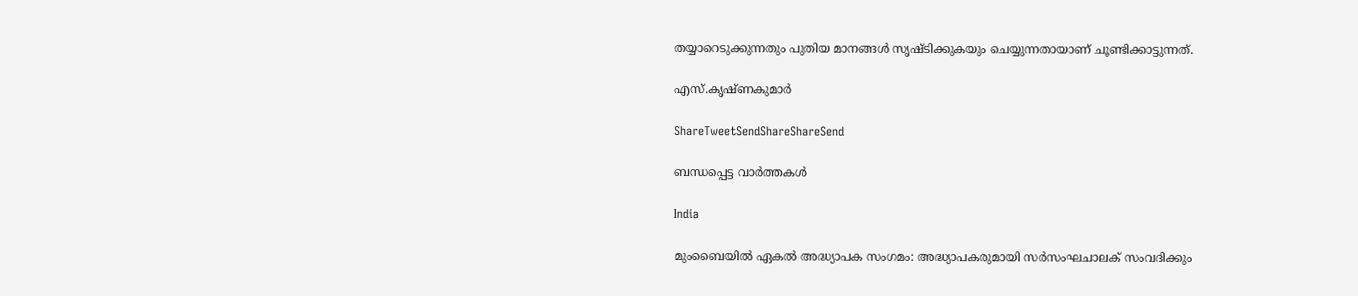തയ്യാറെടുക്കുന്നതും പുതിയ മാനങ്ങള്‍ സൃഷ്ടിക്കുകയും ചെയ്യുന്നതായാണ്‌ ചൂണ്ടിക്കാട്ടുന്നത്‌.

എസ്‌.കൃഷ്ണകുമാര്‍

ShareTweetSendShareShareSend

ബന്ധപ്പെട്ട വാര്‍ത്തകള്‍

India

മുംബൈയിൽ ഏകല്‍ അദ്ധ്യാപക സംഗമം: അദ്ധ്യാപകരുമായി സര്‍സംഘചാലക് സംവദിക്കും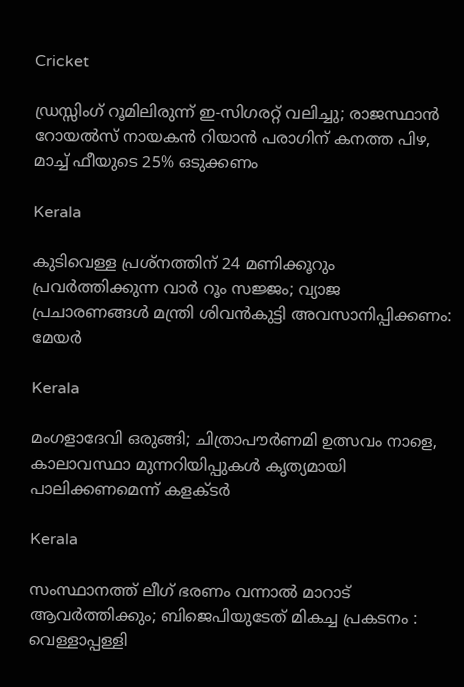Cricket

ഡ്രസ്സിംഗ് റൂമിലിരുന്ന് ഇ-സിഗരറ്റ് വലിച്ചു; രാജസ്ഥാൻ റോയൽസ് നായകൻ റിയാൻ പരാഗിന് കനത്ത പിഴ, മാച്ച് ഫീയുടെ 25% ഒടുക്കണം

Kerala

കുടിവെള്ള പ്രശ്നത്തിന് 24 മണിക്കൂറും പ്രവർത്തിക്കുന്ന വാർ റൂം സജ്ജം; വ്യാജ പ്രചാരണങ്ങൾ മന്ത്രി ശിവൻകുട്ടി അവസാനിപ്പിക്കണം: മേയർ

Kerala

മംഗളാദേവി ഒരുങ്ങി; ചിത്രാപൗര്‍ണമി ഉത്സവം നാളെ, കാലാവസ്ഥാ മുന്നറിയിപ്പുകള്‍ കൃത്യമായി പാലിക്കണമെന്ന് കളക്ടര്‍

Kerala

സംസ്ഥാനത്ത് ലീഗ് ഭരണം വന്നാൽ മാറാട് ആവർത്തിക്കും; ബിജെപിയുടേത് മികച്ച പ്രകടനം : വെള്ളാപ്പള്ളി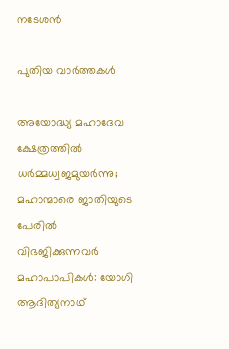നടേശൻ

പുതിയ വാര്‍ത്തകള്‍

അയോദ്ധ്യ മഹാദേവ ക്ഷേത്രത്തില്‍ ധര്‍മ്മധ്വജമുയര്‍ന്നു; മഹാന്മാരെ ജാതിയുടെ പേരില്‍ വിഭജിക്കുന്നവര്‍ മഹാപാപികള്‍: യോഗി ആദിത്യനാഥ്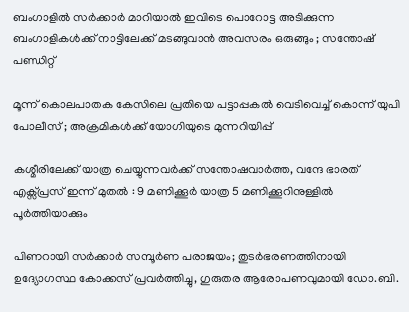ബംഗാളിൽ സർക്കാർ മാറിയാൽ ഇവിടെ പൊറോട്ട അടിക്കുന്ന ബംഗാളികൾക്ക് നാട്ടിലേക്ക് മടങ്ങുവാൻ അവസരം ഒരുങ്ങും ; സന്തോഷ് പണ്ഡിറ്റ്

മൂന്ന് കൊലപാതക കേസിലെ പ്രതിയെ പട്ടാപ്പകൽ വെടിവെച്ച് കൊന്ന് യുപി പോലീസ് ; അക്രമികൾക്ക് യോഗിയുടെ മുന്നറിയിപ്പ്

കശ്മീരിലേക്ക് യാത്ര ചെയ്യുന്നവർക്ക് സന്തോഷവാർത്ത, വന്ദേ ഭാരത് എക്സ്പ്രസ് ഇന്ന് മുതൽ : 9 മണിക്കൂർ യാത്ര 5 മണിക്കൂറിനുള്ളിൽ പൂർത്തിയാക്കും

പിണറായി സർക്കാർ സമ്പൂർണ പരാജയം; തുടർഭരണത്തിനായി ഉദ്യോഗസ്ഥ കോക്കസ് പ്രവർത്തിച്ചു, ഗുരുതര ആരോപണവുമായി ഡോ.ബി.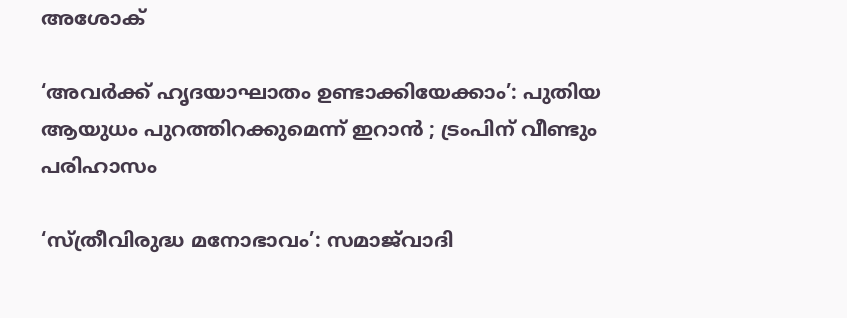അശോക്

‘അവർക്ക് ഹൃദയാഘാതം ഉണ്ടാക്കിയേക്കാം’: പുതിയ ആയുധം പുറത്തിറക്കുമെന്ന് ഇറാൻ ; ട്രംപിന് വീണ്ടും പരിഹാസം

‘സ്ത്രീവിരുദ്ധ മനോഭാവം’: സമാജ്‌വാദി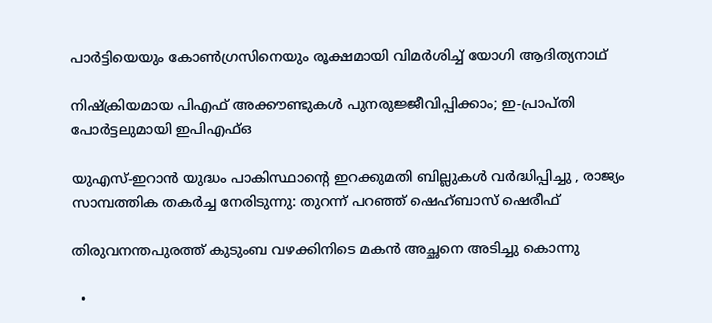പാർട്ടിയെയും കോൺഗ്രസിനെയും രൂക്ഷമായി വിമർശിച്ച് യോഗി ആദിത്യനാഥ്

നിഷ്‌ക്രിയമായ പിഎഫ് അക്കൗണ്ടുകൾ പുനരുജ്ജീവിപ്പിക്കാം; ഇ-പ്രാപ്തി പോർട്ടലുമായി ഇപിഎഫ്ഒ

യുഎസ്-ഇറാൻ യുദ്ധം പാകിസ്ഥാന്റെ ഇറക്കുമതി ബില്ലുകൾ വർദ്ധിപ്പിച്ചു , രാജ്യം സാമ്പത്തിക തകർച്ച നേരിടുന്നു: തുറന്ന് പറഞ്ഞ് ഷെഹ്ബാസ് ഷെരീഫ്

തിരുവനന്തപുരത്ത് കുടുംബ വഴക്കിനിടെ മകൻ അച്ഛനെ അടിച്ചു കൊന്നു

  •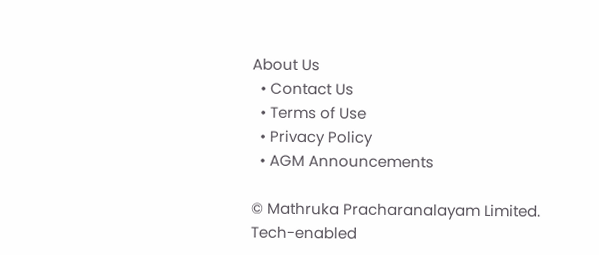About Us
  • Contact Us
  • Terms of Use
  • Privacy Policy
  • AGM Announcements

© Mathruka Pracharanalayam Limited.
Tech-enabled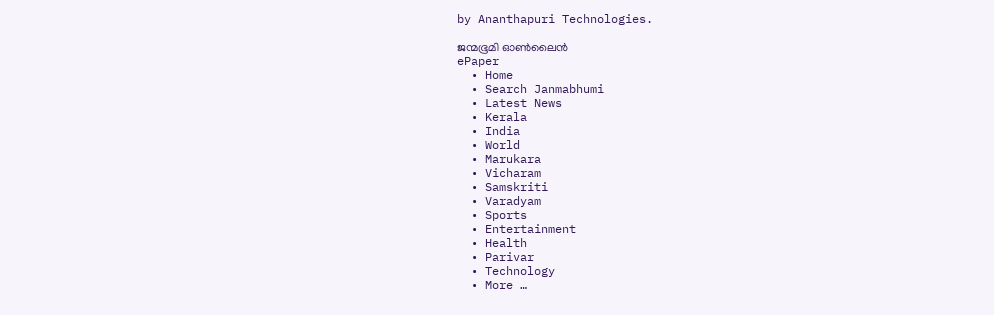by Ananthapuri Technologies.

ജന്മഭൂമി ഓണ്‍ലൈന്‍
ePaper
  • Home
  • Search Janmabhumi
  • Latest News
  • Kerala
  • India
  • World
  • Marukara
  • Vicharam
  • Samskriti
  • Varadyam
  • Sports
  • Entertainment
  • Health
  • Parivar
  • Technology
  • More …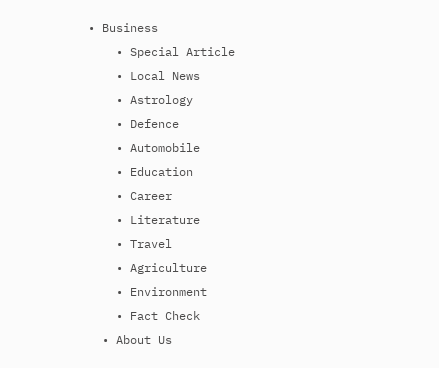• Business
    • Special Article
    • Local News
    • Astrology
    • Defence
    • Automobile
    • Education
    • Career
    • Literature
    • Travel
    • Agriculture
    • Environment
    • Fact Check
  • About Us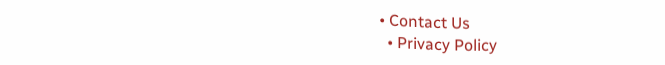• Contact Us
  • Privacy Policy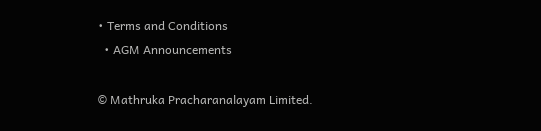• Terms and Conditions
  • AGM Announcements

© Mathruka Pracharanalayam Limited.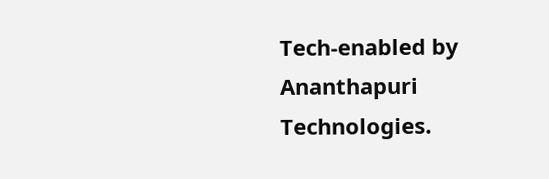Tech-enabled by Ananthapuri Technologies.